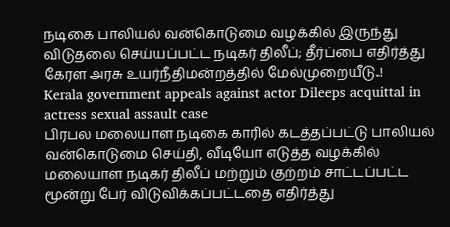நடிகை பாலியல் வன்கொடுமை வழக்கில் இருந்து விடுதலை செய்யப்பட்ட நடிகர் திலீப்; தீர்ப்பை எதிர்த்து கேரள அரசு உயர்நீதிமன்றத்தில் மேல்முறையீடு..!
Kerala government appeals against actor Dileeps acquittal in actress sexual assault case
பிரபல மலையாள நடிகை காரில் கடத்தப்பட்டு பாலியல் வன்கொடுமை செய்தி, வீடியோ எடுத்த வழக்கில் மலையாள நடிகர் திலீப் மற்றும் குற்றம் சாட்டப்பட்ட மூன்று பேர் விடுவிக்கப்பட்டதை எதிர்த்து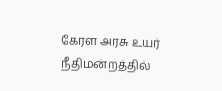கேரள அரசு உயர் நீதிமன்றத்தில்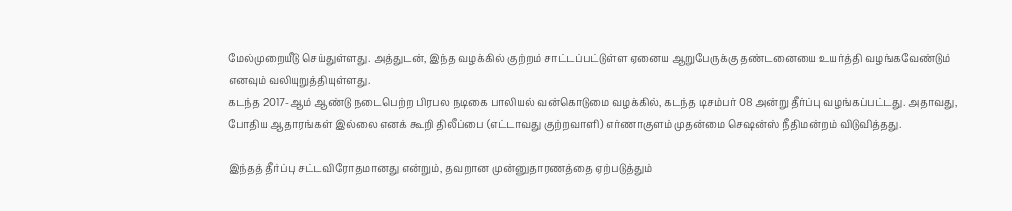மேல்முறையீடு செய்துள்ளது. அத்துடன், இந்த வழக்கில் குற்றம் சாட்டப்பட்டுள்ள ஏனைய ஆறுபேருக்கு தண்டனையை உயர்த்தி வழங்கவேண்டும் எனவும் வலியுறுத்தியுள்ளது.
கடந்த 2017-ஆம் ஆண்டு நடைபெற்ற பிரபல நடிகை பாலியல் வன்கொடுமை வழக்கில், கடந்த டிசம்பர் 08 அன்று தீர்ப்பு வழங்கப்பட்டது. அதாவது, போதிய ஆதாரங்கள் இல்லை எனக் கூறி திலீப்பை (எட்டாவது குற்றவாளி) எர்ணாகுளம் முதன்மை செஷன்ஸ் நீதிமன்றம் விடுவித்தது.

இந்தத் தீர்ப்பு சட்டவிரோதமானது என்றும், தவறான முன்னுதாரணத்தை ஏற்படுத்தும்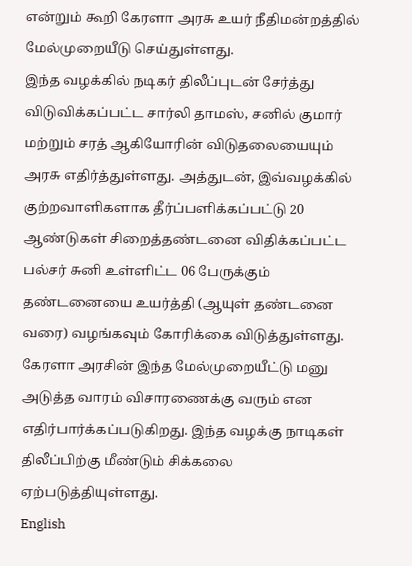என்றும் கூறி கேரளா அரசு உயர் நீதிமன்றத்தில் மேல்முறையீடு செய்துள்ளது.
இந்த வழக்கில் நடிகர் திலீப்புடன் சேர்த்து விடுவிக்கப்பட்ட சார்லி தாமஸ், சனில் குமார் மற்றும் சரத் ஆகியோரின் விடுதலையையும் அரசு எதிர்த்துள்ளது. அத்துடன், இவ்வழக்கில் குற்றவாளிகளாக தீர்ப்பளிக்கப்பட்டு 20 ஆண்டுகள் சிறைத்தண்டனை விதிக்கப்பட்ட பல்சர் சுனி உள்ளிட்ட 06 பேருக்கும் தண்டனையை உயர்த்தி (ஆயுள் தண்டனை வரை) வழங்கவும் கோரிக்கை விடுத்துள்ளது.
கேரளா அரசின் இந்த மேல்முறையீட்டு மனு அடுத்த வாரம் விசாரணைக்கு வரும் என எதிர்பார்க்கப்படுகிறது. இந்த வழக்கு நாடிகள் திலீப்பிற்கு மீண்டும் சிக்கலை ஏற்படுத்தியுள்ளது.
English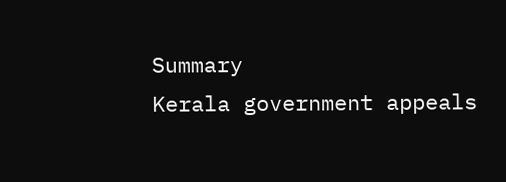Summary
Kerala government appeals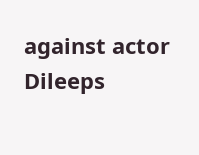against actor Dileeps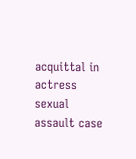acquittal in actress sexual assault case